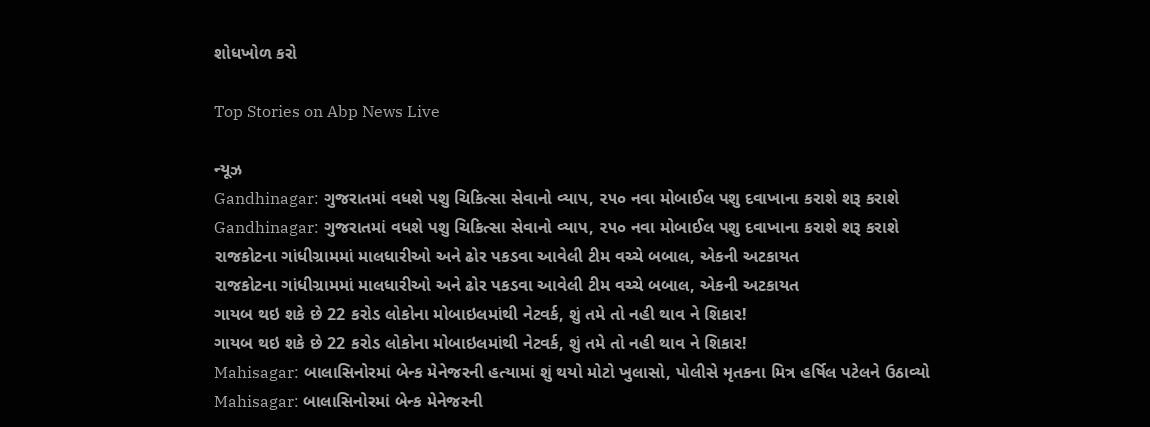શોધખોળ કરો

Top Stories on Abp News Live

ન્યૂઝ
Gandhinagar: ગુજરાતમાં વધશે પશુ ચિકિત્સા સેવાનો વ્યાપ, ૨૫૦ નવા મોબાઈલ પશુ દવાખાના કરાશે શરૂ કરાશે
Gandhinagar: ગુજરાતમાં વધશે પશુ ચિકિત્સા સેવાનો વ્યાપ, ૨૫૦ નવા મોબાઈલ પશુ દવાખાના કરાશે શરૂ કરાશે
રાજકોટના ગાંધીગ્રામમાં માલધારીઓ અને ઢોર પકડવા આવેલી ટીમ વચ્ચે બબાલ, એકની અટકાયત
રાજકોટના ગાંધીગ્રામમાં માલધારીઓ અને ઢોર પકડવા આવેલી ટીમ વચ્ચે બબાલ, એકની અટકાયત
ગાયબ થઇ શકે છે 22 કરોડ લોકોના મોબાઇલમાંથી નેટવર્ક, શું તમે તો નહી થાવ ને શિકાર!
ગાયબ થઇ શકે છે 22 કરોડ લોકોના મોબાઇલમાંથી નેટવર્ક, શું તમે તો નહી થાવ ને શિકાર!
Mahisagar: બાલાસિનોરમાં બેન્ક મેનેજરની હત્યામાં શું થયો મોટો ખુલાસો, પોલીસે મૃતકના મિત્ર હર્ષિલ પટેલને ઉઠાવ્યો
Mahisagar: બાલાસિનોરમાં બેન્ક મેનેજરની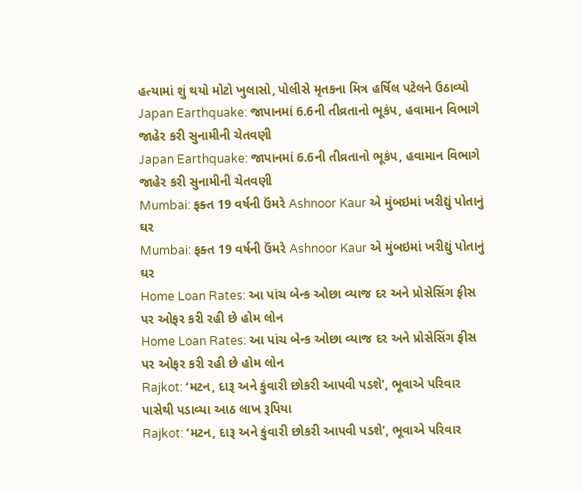હત્યામાં શું થયો મોટો ખુલાસો, પોલીસે મૃતકના મિત્ર હર્ષિલ પટેલને ઉઠાવ્યો
Japan Earthquake: જાપાનમાં 6.6ની તીવ્રતાનો ભૂકંપ, હવામાન વિભાગે જાહેર કરી સુનામીની ચેતવણી
Japan Earthquake: જાપાનમાં 6.6ની તીવ્રતાનો ભૂકંપ, હવામાન વિભાગે જાહેર કરી સુનામીની ચેતવણી
Mumbai: ફક્ત 19 વર્ષની ઉંમરે Ashnoor Kaur એ મુંબઇમાં ખરીદ્યું પોતાનું ઘર
Mumbai: ફક્ત 19 વર્ષની ઉંમરે Ashnoor Kaur એ મુંબઇમાં ખરીદ્યું પોતાનું ઘર
Home Loan Rates: આ પાંચ બેન્ક ઓછા વ્યાજ દર અને પ્રોસેસિંગ ફીસ પર ઓફર કરી રહી છે હોમ લોન
Home Loan Rates: આ પાંચ બેન્ક ઓછા વ્યાજ દર અને પ્રોસેસિંગ ફીસ પર ઓફર કરી રહી છે હોમ લોન
Rajkot: ‘મટન, દારૂ અને કુંવારી છોકરી આપવી પડશે’, ભૂવાએ પરિવાર પાસેથી પડાવ્યા આઠ લાખ રૂપિયા
Rajkot: ‘મટન, દારૂ અને કુંવારી છોકરી આપવી પડશે’, ભૂવાએ પરિવાર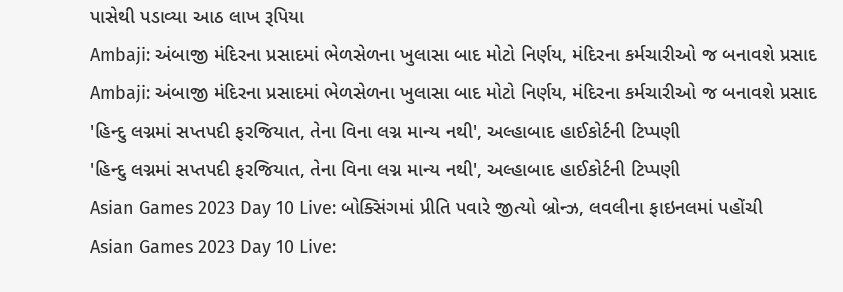પાસેથી પડાવ્યા આઠ લાખ રૂપિયા
Ambaji: અંબાજી મંદિરના પ્રસાદમાં ભેળસેળના ખુલાસા બાદ મોટો નિર્ણય, મંદિરના કર્મચારીઓ જ બનાવશે પ્રસાદ
Ambaji: અંબાજી મંદિરના પ્રસાદમાં ભેળસેળના ખુલાસા બાદ મોટો નિર્ણય, મંદિરના કર્મચારીઓ જ બનાવશે પ્રસાદ
'હિન્દુ લગ્નમાં સપ્તપદી ફરજિયાત, તેના વિના લગ્ન માન્ય નથી', અલ્હાબાદ હાઈકોર્ટની ટિપ્પણી
'હિન્દુ લગ્નમાં સપ્તપદી ફરજિયાત, તેના વિના લગ્ન માન્ય નથી', અલ્હાબાદ હાઈકોર્ટની ટિપ્પણી
Asian Games 2023 Day 10 Live: બોક્સિંગમાં પ્રીતિ પવારે જીત્યો બ્રોન્ઝ, લવલીના ફાઇનલમાં પહોંચી
Asian Games 2023 Day 10 Live: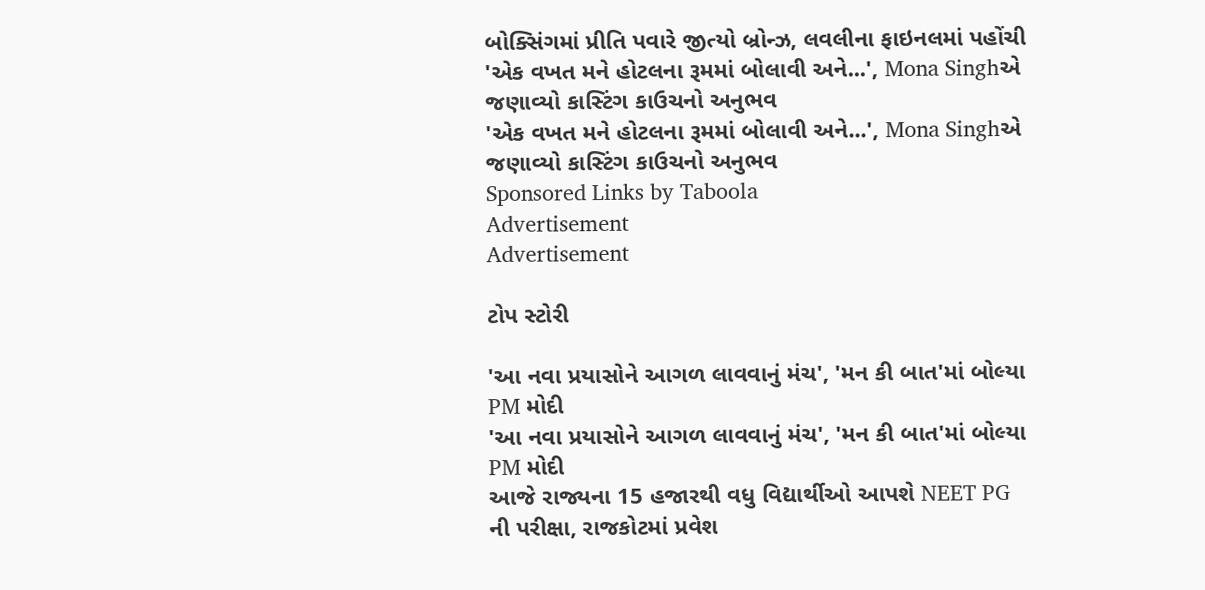બોક્સિંગમાં પ્રીતિ પવારે જીત્યો બ્રોન્ઝ, લવલીના ફાઇનલમાં પહોંચી
'એક વખત મને હોટલના રૂમમાં બોલાવી અને...', Mona Singhએ જણાવ્યો કાસ્ટિંગ કાઉચનો અનુભવ
'એક વખત મને હોટલના રૂમમાં બોલાવી અને...', Mona Singhએ જણાવ્યો કાસ્ટિંગ કાઉચનો અનુભવ
Sponsored Links by Taboola
Advertisement
Advertisement

ટોપ સ્ટોરી

'આ નવા પ્રયાસોને આગળ લાવવાનું મંચ', 'મન કી બાત'માં બોલ્યા PM મોદી
'આ નવા પ્રયાસોને આગળ લાવવાનું મંચ', 'મન કી બાત'માં બોલ્યા PM મોદી
આજે રાજ્યના 15 હજારથી વધુ વિદ્યાર્થીઓ આપશે NEET PG ની પરીક્ષા, રાજકોટમાં પ્રવેશ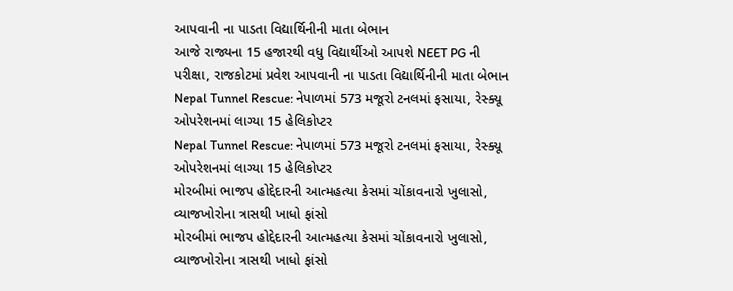આપવાની ના પાડતા વિદ્યાર્થિનીની માતા બેભાન
આજે રાજ્યના 15 હજારથી વધુ વિદ્યાર્થીઓ આપશે NEET PG ની પરીક્ષા, રાજકોટમાં પ્રવેશ આપવાની ના પાડતા વિદ્યાર્થિનીની માતા બેભાન
Nepal Tunnel Rescue: નેપાળમાં 573 મજૂરો ટનલમાં ફસાયા, રેસ્ક્યૂ ઓપરેશનમાં લાગ્યા 15 હેલિકોપ્ટર
Nepal Tunnel Rescue: નેપાળમાં 573 મજૂરો ટનલમાં ફસાયા, રેસ્ક્યૂ ઓપરેશનમાં લાગ્યા 15 હેલિકોપ્ટર
મોરબીમાં ભાજપ હોદ્દેદારની આત્મહત્યા કેસમાં ચોંકાવનારો ખુલાસો, વ્યાજખોરોના ત્રાસથી ખાધો ફાંસો
મોરબીમાં ભાજપ હોદ્દેદારની આત્મહત્યા કેસમાં ચોંકાવનારો ખુલાસો, વ્યાજખોરોના ત્રાસથી ખાધો ફાંસો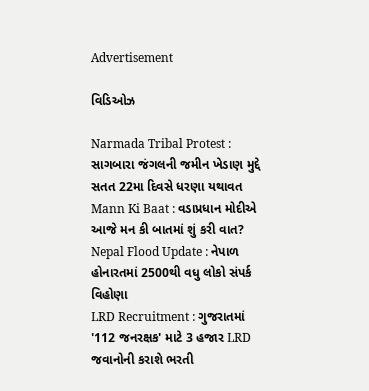Advertisement

વિડિઓઝ

Narmada Tribal Protest : સાગબારા જંગલની જમીન ખેડાણ મુદ્દે સતત 22મા દિવસે ધરણા યથાવત
Mann Ki Baat : વડાપ્રધાન મોદીએ આજે મન કી બાતમાં શું કરી વાત?
Nepal Flood Update : નેપાળ હોનારતમાં 2500થી વધુ લોકો સંપર્ક વિહોણા
LRD Recruitment : ગુજરાતમાં '112 જનરક્ષક' માટે 3 હજાર LRD જવાનોની કરાશે ભરતી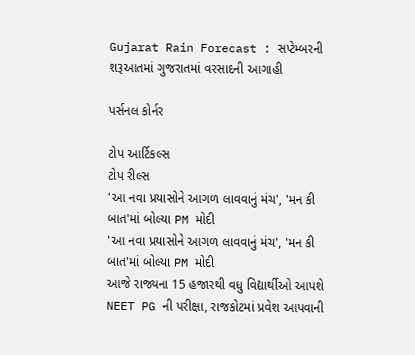Gujarat Rain Forecast : સપ્ટેમ્બરની શરૂઆતમાં ગુજરાતમાં વરસાદની આગાહી

પર્સનલ કોર્નર

ટોપ આર્ટિકલ્સ
ટોપ રીલ્સ
'આ નવા પ્રયાસોને આગળ લાવવાનું મંચ', 'મન કી બાત'માં બોલ્યા PM મોદી
'આ નવા પ્રયાસોને આગળ લાવવાનું મંચ', 'મન કી બાત'માં બોલ્યા PM મોદી
આજે રાજ્યના 15 હજારથી વધુ વિદ્યાર્થીઓ આપશે NEET PG ની પરીક્ષા, રાજકોટમાં પ્રવેશ આપવાની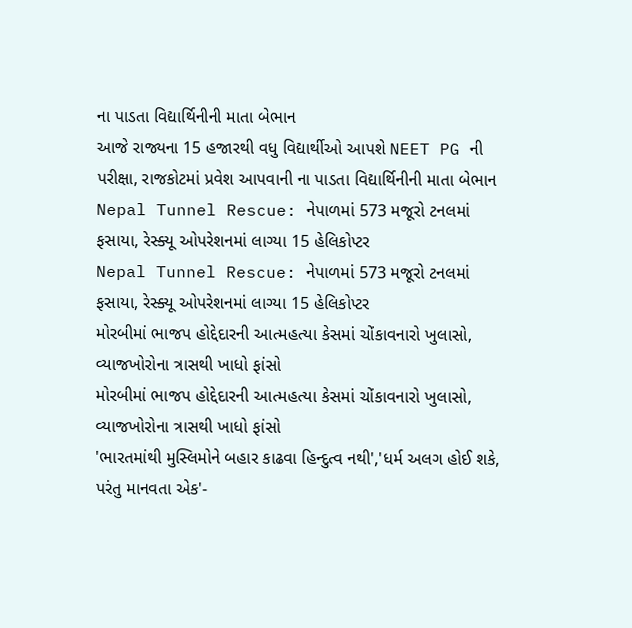ના પાડતા વિદ્યાર્થિનીની માતા બેભાન
આજે રાજ્યના 15 હજારથી વધુ વિદ્યાર્થીઓ આપશે NEET PG ની પરીક્ષા, રાજકોટમાં પ્રવેશ આપવાની ના પાડતા વિદ્યાર્થિનીની માતા બેભાન
Nepal Tunnel Rescue: નેપાળમાં 573 મજૂરો ટનલમાં ફસાયા, રેસ્ક્યૂ ઓપરેશનમાં લાગ્યા 15 હેલિકોપ્ટર
Nepal Tunnel Rescue: નેપાળમાં 573 મજૂરો ટનલમાં ફસાયા, રેસ્ક્યૂ ઓપરેશનમાં લાગ્યા 15 હેલિકોપ્ટર
મોરબીમાં ભાજપ હોદ્દેદારની આત્મહત્યા કેસમાં ચોંકાવનારો ખુલાસો, વ્યાજખોરોના ત્રાસથી ખાધો ફાંસો
મોરબીમાં ભાજપ હોદ્દેદારની આત્મહત્યા કેસમાં ચોંકાવનારો ખુલાસો, વ્યાજખોરોના ત્રાસથી ખાધો ફાંસો
'ભારતમાંથી મુસ્લિમોને બહાર કાઢવા હિન્દુત્વ નથી','ધર્મ અલગ હોઈ શકે, પરંતુ માનવતા એક'-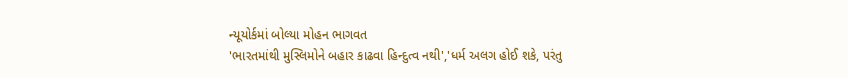ન્યૂયોર્કમાં બોલ્યા મોહન ભાગવત
'ભારતમાંથી મુસ્લિમોને બહાર કાઢવા હિન્દુત્વ નથી','ધર્મ અલગ હોઈ શકે, પરંતુ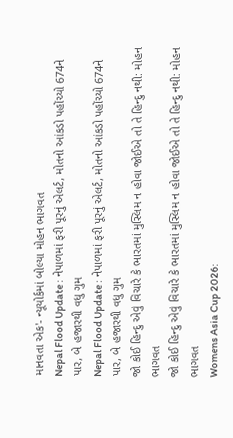માનવતા એક'- ન્યૂયોર્કમાં બોલ્યા મોહન ભાગવત
Nepal Flood Update : નેપાળમાં ફરી પૂરનું એલર્ટ, મોતનો આંકડો પહોંચ્યો 674ને પાર, બે હજારથી વધુ ગુમ
Nepal Flood Update : નેપાળમાં ફરી પૂરનું એલર્ટ, મોતનો આંકડો પહોંચ્યો 674ને પાર, બે હજારથી વધુ ગુમ
જો કોઈ હિન્દુ એવું વિચારે કે ભારતમાં મુસ્લિમ ન હોવા જોઈએ તો તે હિન્દુ નથી: મોહન ભાગવત
જો કોઈ હિન્દુ એવું વિચારે કે ભારતમાં મુસ્લિમ ન હોવા જોઈએ તો તે હિન્દુ નથી: મોહન ભાગવત
Womens Asia Cup 2026: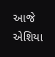આજે એશિયા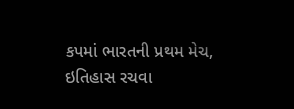કપમાં ભારતની પ્રથમ મેચ, ઇતિહાસ રચવા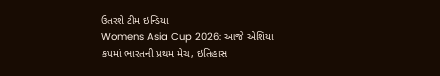ઉતરશે ટીમ ઇન્ડિયા
Womens Asia Cup 2026: આજે એશિયા કપમાં ભારતની પ્રથમ મેચ, ઇતિહાસ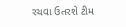રચવા ઉતરશે ટીમ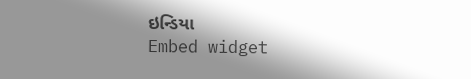ઇન્ડિયા
Embed widget